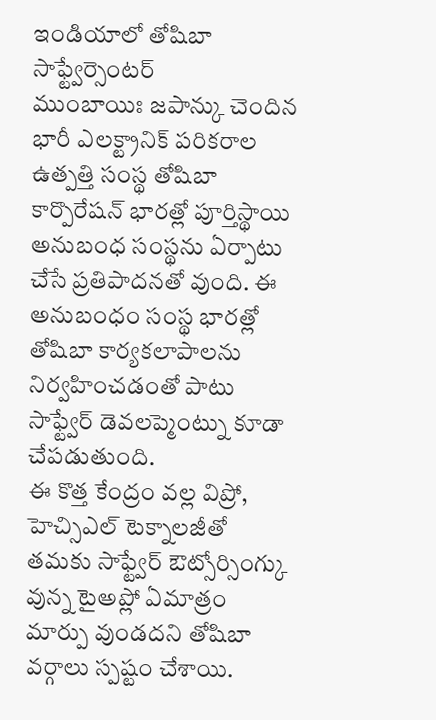ఇండియాలో తోషిబా సాఫ్ట్వేర్సెంటర్
ముంబాయిః జపాన్కు చెందిన భారీ ఎలక్ట్రానిక్ పరికరాల ఉత్పత్తి సంస్థ తోషిబా కార్పొరేషన్ భారత్లో పూర్తిస్థాయి అనుబంధ సంస్థను ఏర్పాటు చేసే ప్రతిపాదనతో వుంది. ఈ అనుబంధం సంస్థ భారత్లో తోషిబా కార్యకలాపాలను నిర్వహించడంతో పాటు సాఫ్ట్వేర్ డెవలప్మెంట్ను కూడా చేపడుతుంది.
ఈ కొత్త కేంద్రం వల్ల విప్రో, హెచ్సిఎల్ టెక్నాలజీతో తమకు సాఫ్ట్వేర్ ఔట్సోర్సింగ్కు వున్న టైఅప్లో ఏమాత్రం మార్పు వుండదని తోషిబా వర్గాలు స్పష్టం చేశాయి.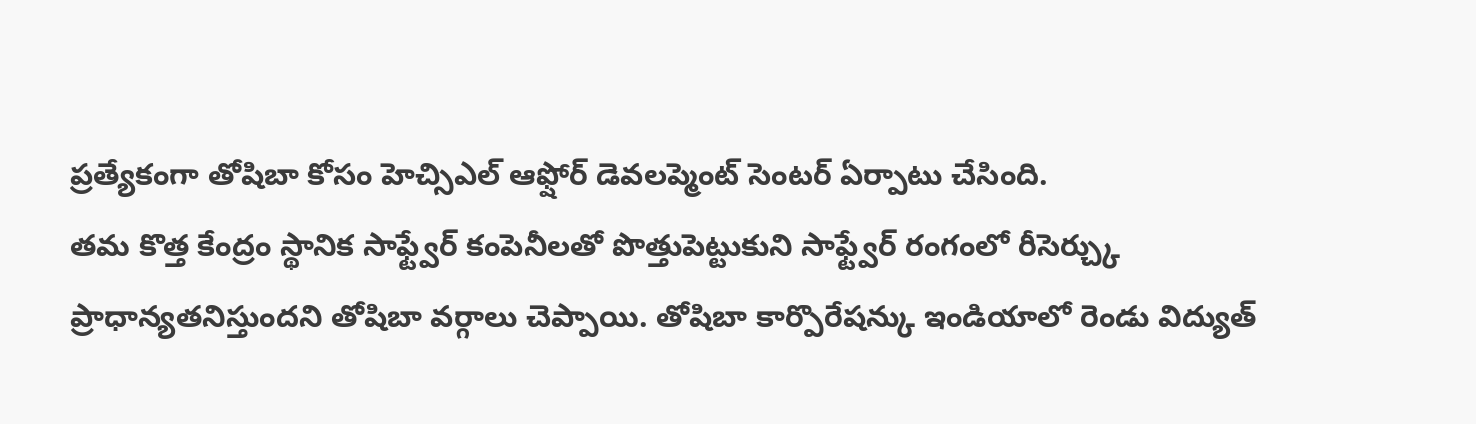ప్రత్యేకంగా తోషిబా కోసం హెచ్సిఎల్ ఆఫ్షోర్ డెవలప్మెంట్ సెంటర్ ఏర్పాటు చేసింది.
తమ కొత్త కేంద్రం స్థానిక సాఫ్ట్వేర్ కంపెనీలతో పొత్తుపెట్టుకుని సాఫ్ట్వేర్ రంగంలో రీసెర్చ్కు ప్రాధాన్యతనిస్తుందని తోషిబా వర్గాలు చెప్పాయి. తోషిబా కార్పొరేషన్కు ఇండియాలో రెండు విద్యుత్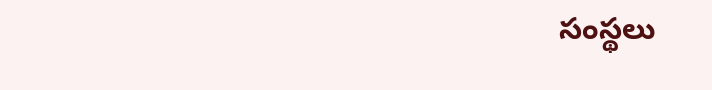సంస్థలు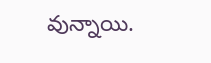వున్నాయి.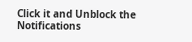Click it and Unblock the Notifications